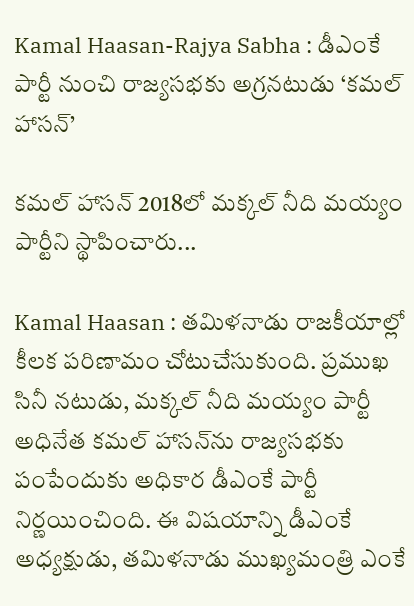Kamal Haasan-Rajya Sabha : డీఎంకే పార్టీ నుంచి రాజ్యసభకు అగ్రనటుడు ‘కమల్ హాసన్’

కమల్ హాసన్ 2018లో మక్కల్ నీది మయ్యం పార్టీని స్థాపించారు...

Kamal Haasan : తమిళనాడు రాజకీయాల్లో కీలక పరిణామం చోటుచేసుకుంది. ప్రముఖ సినీ నటుడు, మక్కల్ నీది మయ్యం పార్టీ అధినేత కమల్ హాసన్‌ను రాజ్యసభకు పంపేందుకు అధికార డీఎంకే పార్టీ నిర్ణయించింది. ఈ విషయాన్ని డీఎంకే అధ్యక్షుడు, తమిళనాడు ముఖ్యమంత్రి ఎంకే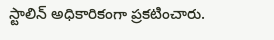స్టాలిన్ అధికారికంగా ప్రకటించారు.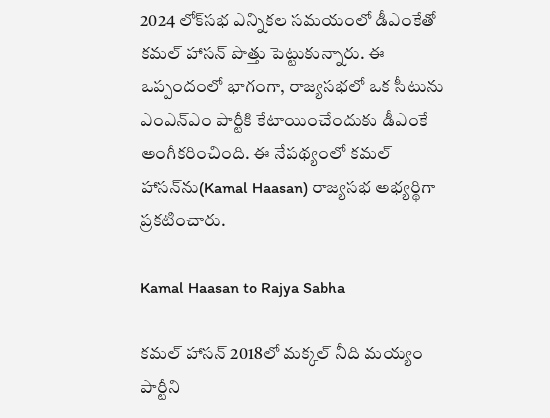2024 లోక్‌సభ ఎన్నికల సమయంలో డీఎంకేతో కమల్ హాసన్ పొత్తు పెట్టుకున్నారు. ఈ ఒప్పందంలో భాగంగా, రాజ్యసభలో ఒక సీటును ఎంఎన్ఎం పార్టీకి కేటాయించేందుకు డీఎంకే అంగీకరించింది. ఈ నేపథ్యంలో కమల్ హాసన్‌ను(Kamal Haasan) రాజ్యసభ అభ్యర్థిగా ప్రకటించారు.

Kamal Haasan to Rajya Sabha

కమల్ హాసన్ 2018లో మక్కల్ నీది మయ్యం పార్టీని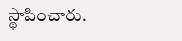స్థాపించారు.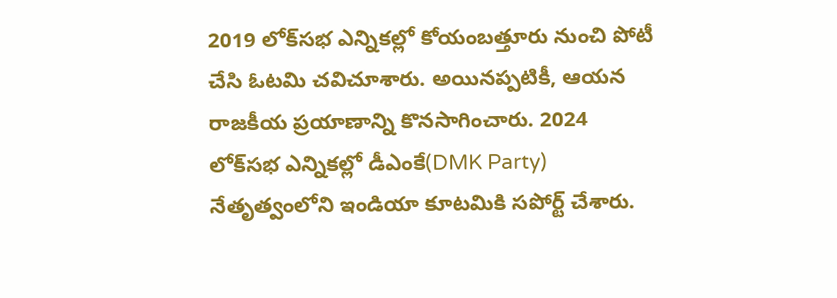2019 లోక్‌సభ ఎన్నికల్లో కోయంబత్తూరు నుంచి పోటీ చేసి ఓటమి చవిచూశారు. అయినప్పటికీ, ఆయన రాజకీయ ప్రయాణాన్ని కొనసాగించారు. 2024 లోక్‌సభ ఎన్నికల్లో డీఎంకే(DMK Party) నేతృత్వంలోని ఇండియా కూటమికి సపోర్ట్ చేశారు.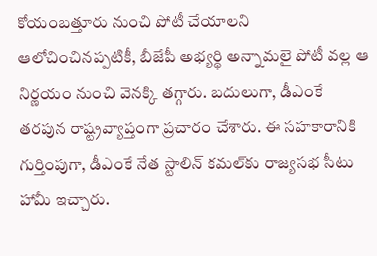కోయంబత్తూరు నుంచి పోటీ చేయాలని ఆలోచించినప్పటికీ, బీజేపీ అభ్యర్థి అన్నామలై పోటీ వల్ల ఆ నిర్ణయం నుంచి వెనక్కి తగ్గారు. బదులుగా, డీఎంకే తరపున రాష్ట్రవ్యాప్తంగా ప్రచారం చేశారు. ఈ సహకారానికి గుర్తింపుగా, డీఎంకే నేత స్టాలిన్ కమల్‌కు రాజ్యసభ సీటు హామీ ఇచ్చారు.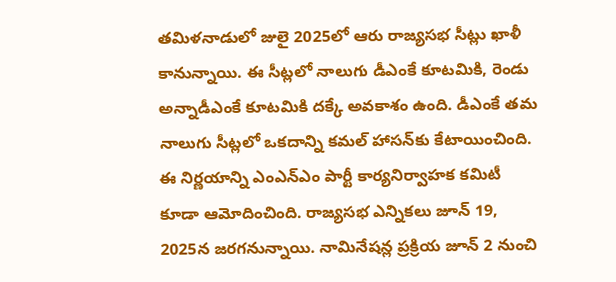తమిళనాడులో జులై 2025లో ఆరు రాజ్యసభ సీట్లు ఖాళీ కానున్నాయి. ఈ సీట్లలో నాలుగు డీఎంకే కూటమికి, రెండు అన్నాడీఎంకే కూటమికి దక్కే అవకాశం ఉంది. డీఎంకే తమ నాలుగు సీట్లలో ఒకదాన్ని కమల్ హాసన్‌కు కేటాయించింది. ఈ నిర్ణయాన్ని ఎంఎన్ఎం పార్టీ కార్యనిర్వాహక కమిటీ కూడా ఆమోదించింది. రాజ్యసభ ఎన్నికలు జూన్ 19, 2025న జరగనున్నాయి. నామినేషన్ల ప్రక్రియ జూన్ 2 నుంచి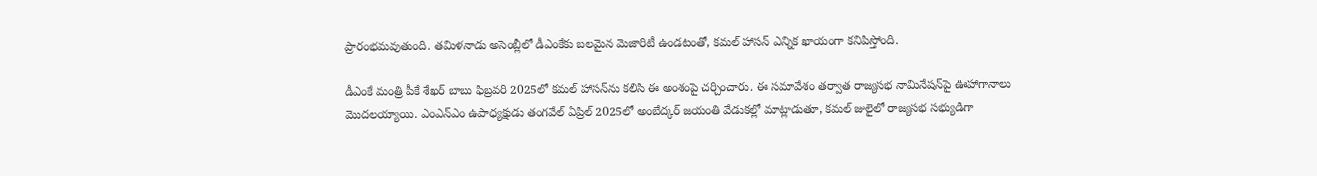ప్రారంభమవుతుంది. తమిళనాడు అసెంబ్లీలో డీఎంకేకు బలమైన మెజారిటీ ఉండటంతో, కమల్ హాసన్ ఎన్నిక ఖాయంగా కనిపిస్తోంది.

డీఎంకే మంత్రి పీకే శేఖర్ బాబు ఫిబ్రవరి 2025లో కమల్ హాసన్‌ను కలిసి ఈ అంశంపై చర్చించారు. ఈ సమావేశం తర్వాత రాజ్యసభ నామినేషన్‌పై ఊహాగానాలు మొదలయ్యాయి. ఎంఎన్ఎం ఉపాధ్యక్షుడు తంగవేల్ ఏప్రిల్ 2025లో అంబేద్కర్ జయంతి వేడుకల్లో మాట్లాడుతూ, కమల్ జులైలో రాజ్యసభ సభ్యుడిగా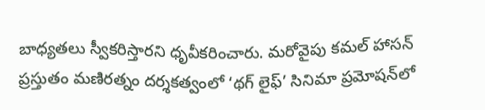బాధ్యతలు స్వీకరిస్తారని ధృవీకరించారు. మరోవైపు కమల్ హాసన్ ప్రస్తుతం మణిరత్నం దర్శకత్వంలో ‘థగ్ లైఫ్’ సినిమా ప్రమోషన్‌లో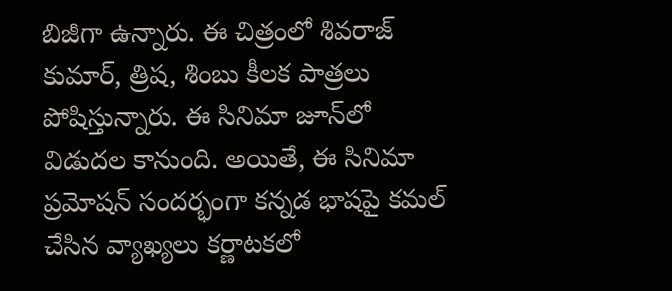బిజీగా ఉన్నారు. ఈ చిత్రంలో శివరాజ్ కుమార్, త్రిష, శింబు కీలక పాత్రలు పోషిస్తున్నారు. ఈ సినిమా జూన్‌లో విడుదల కానుంది. అయితే, ఈ సినిమా ప్రమోషన్ సందర్భంగా కన్నడ భాషపై కమల్ చేసిన వ్యాఖ్యలు కర్ణాటకలో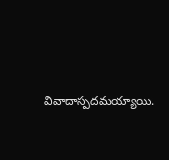వివాదాస్పదమయ్యాయి.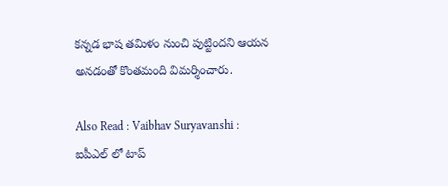కన్నడ భాష తమిళం నుంచి పుట్టిందని ఆయన అనడంతో కొంతమంది విమర్శించారు.

Also Read : Vaibhav Suryavanshi : ఐపీఎల్ లో టాప్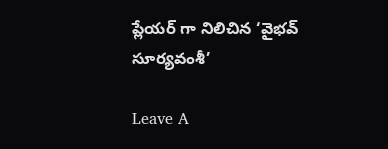ప్లేయర్ గా నిలిచిన ‘వైభవ్ సూర్యవంశీ’

Leave A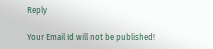Reply

Your Email Id will not be published!